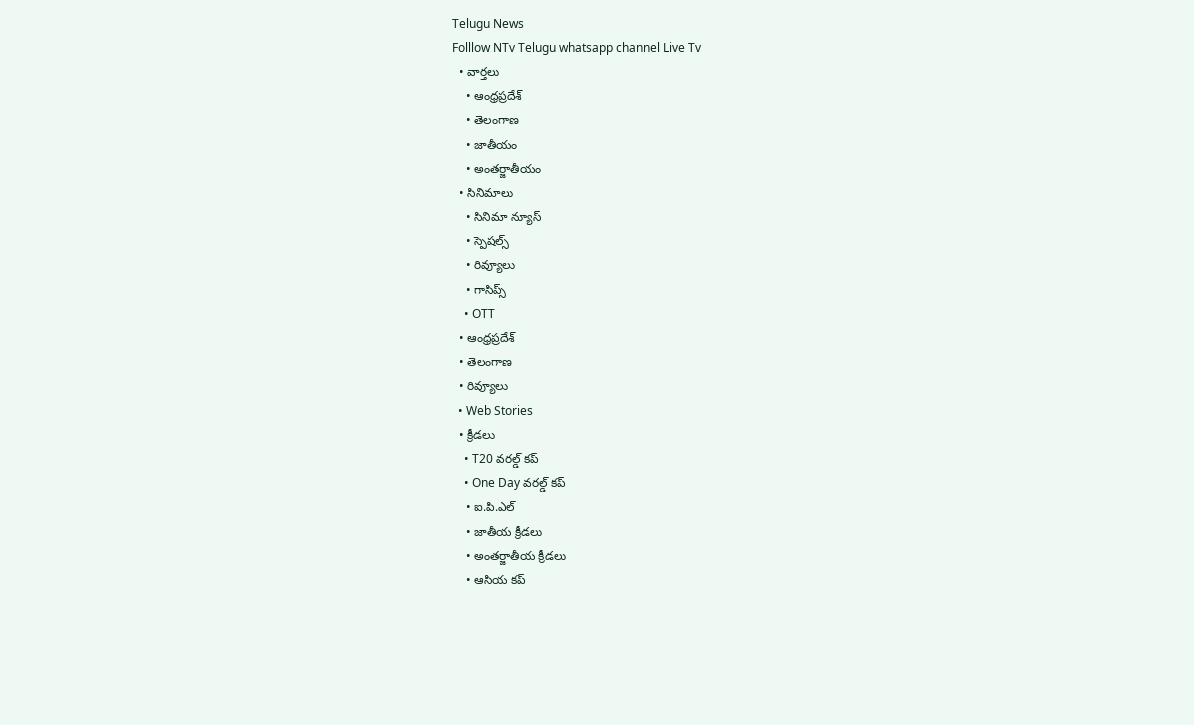Telugu News
Folllow NTv Telugu whatsapp channel Live Tv
  • వార్తలు
    • ఆంధ్రప్రదేశ్
    • తెలంగాణ
    • జాతీయం
    • అంతర్జాతీయం
  • సినిమాలు
    • సినిమా న్యూస్
    • స్పెషల్స్
    • రివ్యూలు
    • గాసిప్స్
    • OTT
  • ఆంధ్రప్రదేశ్
  • తెలంగాణ
  • రివ్యూలు
  • Web Stories
  • క్రీడలు
    • T20 వరల్డ్ కప్
    • One Day వరల్డ్ కప్
    • ఐ.పి.ఎల్
    • జాతీయ క్రీడలు
    • అంతర్జాతీయ క్రీడలు
    • ఆసియ కప్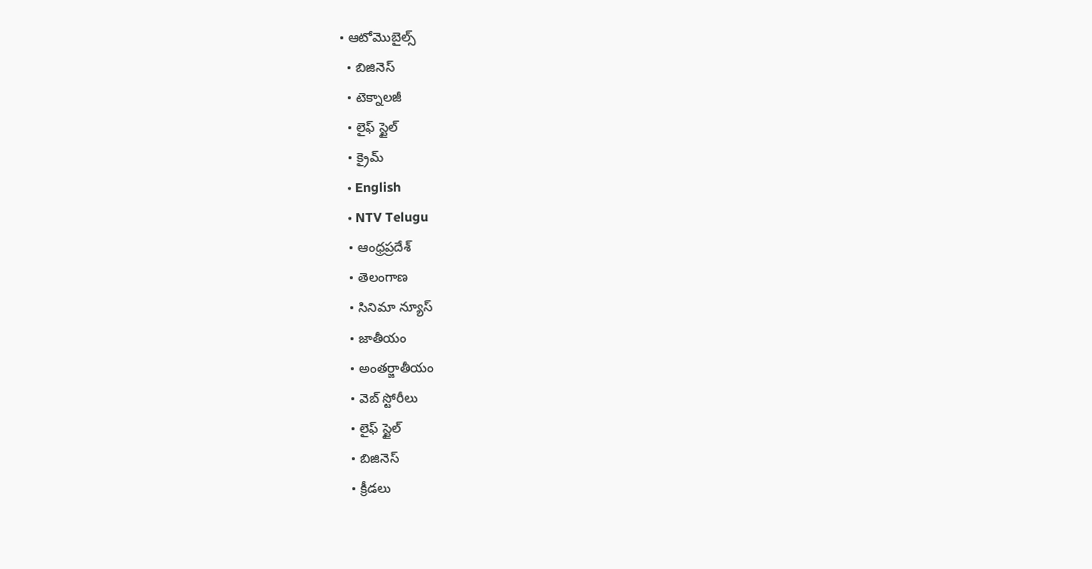• ఆటోమొబైల్స్
  • బిజినెస్‌
  • టెక్నాలజీ
  • లైఫ్ స్టైల్
  • క్రైమ్
  • English
  • NTV Telugu
  • ఆంధ్రప్రదేశ్
  • తెలంగాణ
  • సినిమా న్యూస్
  • జాతీయం
  • అంతర్జాతీయం
  • వెబ్ స్టోరీలు
  • లైఫ్ స్టైల్
  • బిజినెస్‌
  • క్రీడలు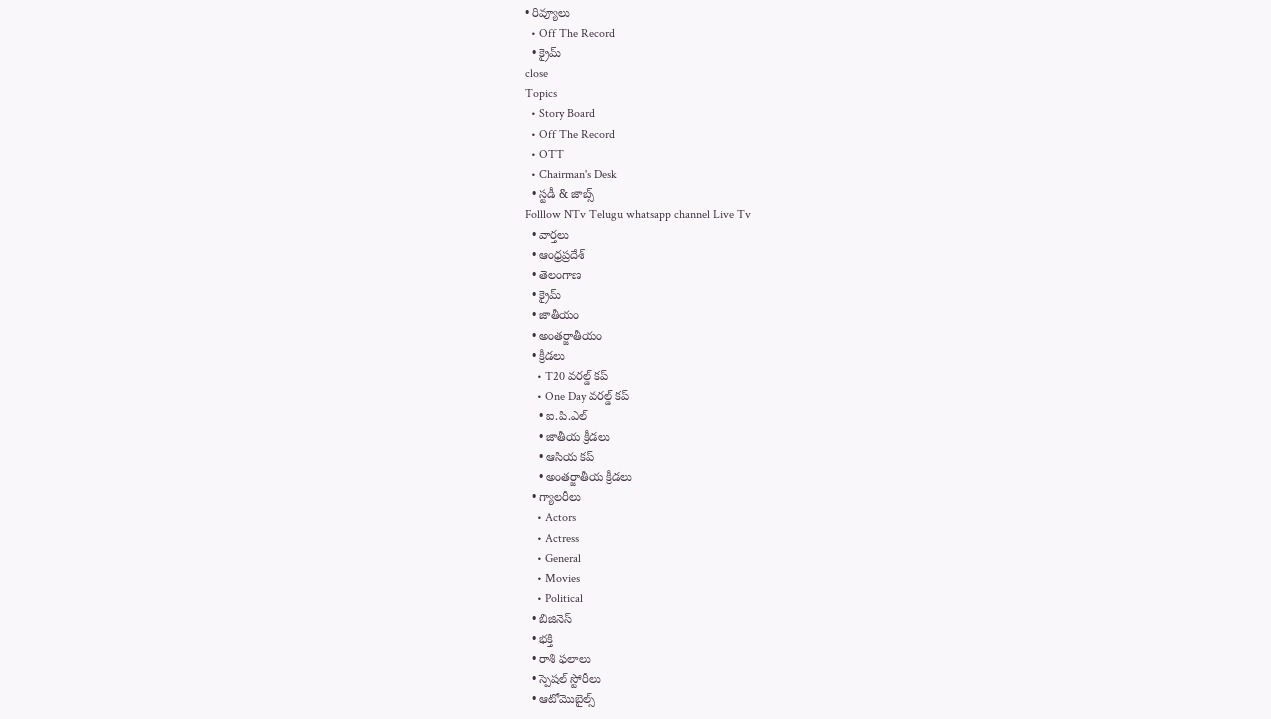• రివ్యూలు
  • Off The Record
  • క్రైమ్
close
Topics
  • Story Board
  • Off The Record
  • OTT
  • Chairman's Desk
  • స్టడీ & జాబ్స్
Folllow NTv Telugu whatsapp channel Live Tv
  • వార్తలు
  • ఆంధ్రప్రదేశ్
  • తెలంగాణ
  • క్రైమ్
  • జాతీయం
  • అంతర్జాతీయం
  • క్రీడలు
    • T20 వరల్డ్ కప్
    • One Day వరల్డ్ కప్
    • ఐ.పి.ఎల్
    • జాతీయ క్రీడలు
    • ఆసియ కప్
    • అంతర్జాతీయ క్రీడలు
  • గ్యాలరీలు
    • Actors
    • Actress
    • General
    • Movies
    • Political
  • బిజినెస్‌
  • భక్తి
  • రాశి ఫలాలు
  • స్పెషల్‌ స్టోరీలు
  • ఆటోమొబైల్స్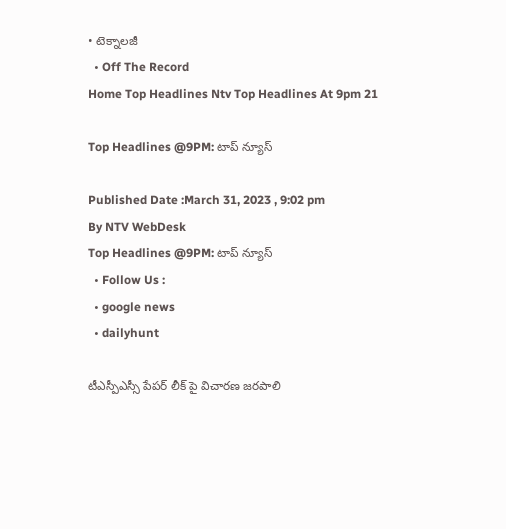• టెక్నాలజీ
  • Off The Record
Home Top Headlines Ntv Top Headlines At 9pm 21

Top Headlines @9PM: టాప్ న్యూస్

Published Date :March 31, 2023 , 9:02 pm
By NTV WebDesk
Top Headlines @9PM: టాప్ న్యూస్
  • Follow Us :
  • google news
  • dailyhunt

టీఎస్పీఎస్సీ పేపర్‌ లీక్‌ పై విచారణ జరపాలి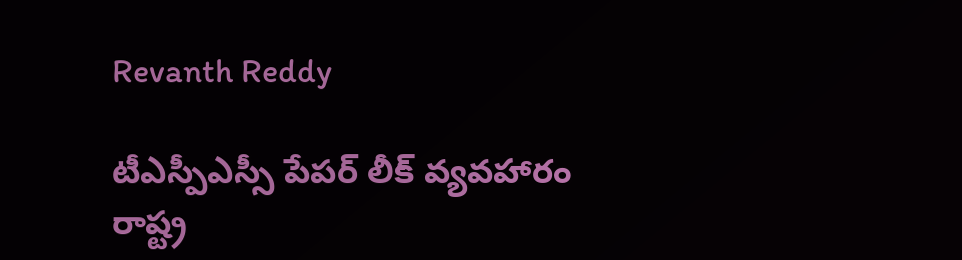Revanth Reddy

టీఎస్పీఎస్సీ పేపర్‌ లీక్‌ వ్యవహారం రాష్ట్ర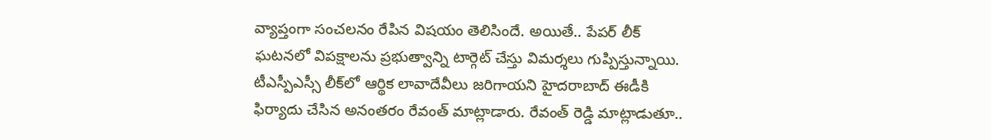వ్యాప్తంగా సంచలనం రేపిన విషయం తెలిసిందే. అయితే.. పేపర్‌ లీక్‌ ఘటనలో విపక్షాలను ప్రభుత్వాన్ని టార్గెట్‌ చేస్తు విమర్శలు గుప్పిస్తున్నాయి. టీఎస్పీఎస్సీ లీక్‌లో ఆర్థిక లావాదేవీలు జరిగాయని హైదరాబాద్‌ ఈడీకి ఫిర్యాదు చేసిన అనంతరం రేవంత్ మాట్లాడారు. రేవంత్‌ రెడ్డి మాట్లాడుతూ..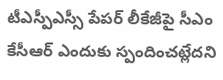టీఎస్పీఎస్సీ పేపర్ లీకేజీపై సీఎం కేసీఆర్‌ ఎందుకు స్పందించట్లేదని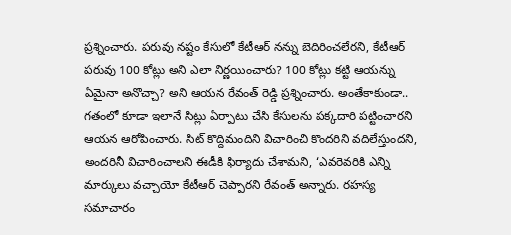ప్రశ్నించారు. పరువు నష్టం కేసులో కేటీఆర్‌ నన్ను బెదిరించలేరని, కేటీఆర్‌ పరువు 100 కోట్లు అని ఎలా నిర్ణయించారు? 100 కోట్లు కట్టి ఆయన్ను ఏమైనా అనొచ్చా? అని ఆయన రేవంత్‌ రెడ్డి ప్రశ్నించారు. అంతేకాకుండా.. గతంలో కూడా ఇలానే సిట్లు ఏర్పాటు చేసి కేసులను పక్కదారి పట్టించారని ఆయన ఆరోపించారు. సిట్ కొద్దిమందిని విచారించి కొందరిని వదిలేస్తుందని, అందరినీ విచారించాలని ఈడీకి ఫిర్యాదు చేశామని, ‘ఎవరెవరికి ఎన్ని మార్కులు వచ్చాయో కేటీఆర్ చెప్పారని రేవంత్ అన్నారు. రహస్య సమాచారం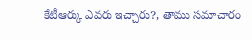కేటీఆర్కు ఎవరు ఇచ్చారు?, తాము సమాచారం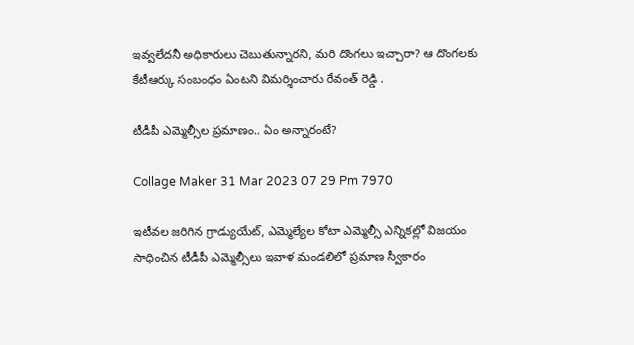ఇవ్వలేదనీ అధికారులు చెబుతున్నారని, మరి దొంగలు ఇచ్చారా? ఆ దొంగలకు కేటీఆర్కు సంబంధం ఏంటని విమర్శించారు రేవంత్ రెడ్డి .

టీడీపీ ఎమ్మెల్సీల ప్రమాణం.. ఏం అన్నారంటే?

Collage Maker 31 Mar 2023 07 29 Pm 7970

ఇటీవల జరిగిన గ్రాడ్యుయేట్, ఎమ్మెల్యేల కోటా ఎమ్మెల్సీ ఎన్నికల్లో విజయం సాధించిన టీడీపీ ఎమ్మెల్సీలు ఇవాళ మండలిలో ప్రమాణ స్వీకారం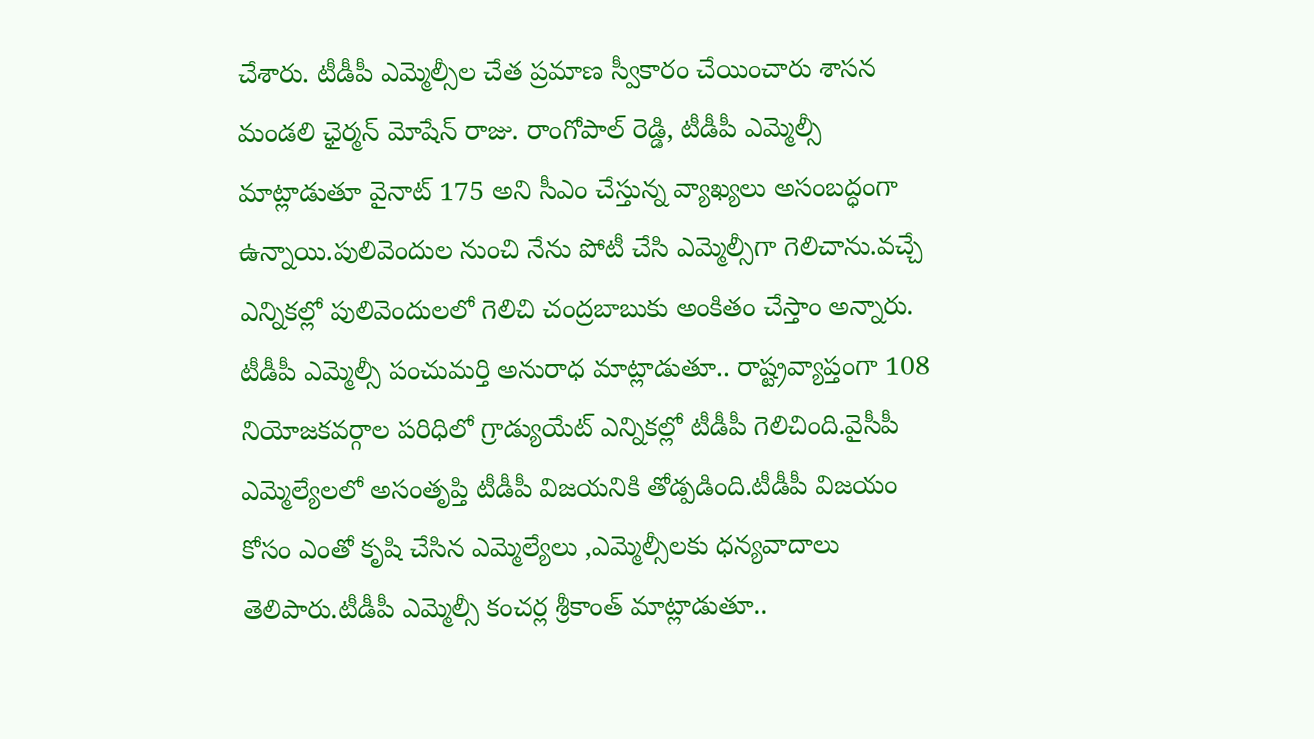చేశారు. టీడీపీ ఎమ్మెల్సీల చేత ప్రమాణ స్వీకారం చేయించారు శాసన మండలి ఛైర్మన్ మోషేన్ రాజు. రాంగోపాల్ రెడ్డి, టీడీపీ ఎమ్మెల్సీ మాట్లాడుతూ వైనాట్ 175 అని సీఎం చేస్తున్న వ్యాఖ్యలు అసంబద్ధంగా ఉన్నాయి.పులివెందుల నుంచి నేను పోటీ చేసి ఎమ్మెల్సీగా గెలిచాను.వచ్చే ఎన్నికల్లో పులివెందులలో గెలిచి చంద్రబాబుకు అంకితం చేస్తాం అన్నారు. టీడీపీ ఎమ్మెల్సీ పంచుమర్తి అనురాధ మాట్లాడుతూ.. రాష్ట్రవ్యాప్తంగా 108 నియోజకవర్గాల పరిధిలో గ్రాడ్యుయేట్ ఎన్నికల్లో టీడీపీ గెలిచింది.వైసీపీ ఎమ్మెల్యేలలో అసంతృప్తి టీడీపీ విజయనికి తోడ్పడింది.టీడీపీ విజయం కోసం ఎంతో కృషి చేసిన ఎమ్మెల్యేలు ,ఎమ్మెల్సీలకు ధన్యవాదాలు తెలిపారు.టీడీపీ ఎమ్మెల్సీ కంచర్ల శ్రీకాంత్ మాట్లాడుతూ..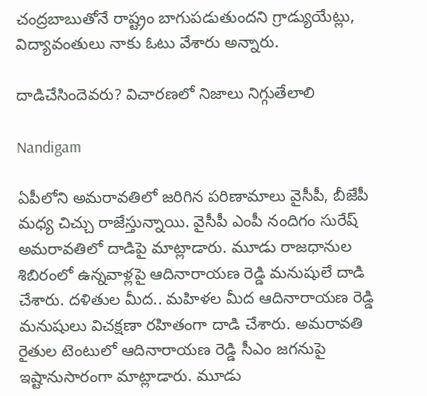చంద్రబాబుతోనే రాష్ట్రం బాగుపడుతుందని గ్రాడ్యుయేట్లు, విద్యావంతులు నాకు ఓటు వేశారు అన్నారు.

దాడిచేసిందెవరు? విచారణలో నిజాలు నిగ్గుతేలాలి

Nandigam

ఏపీలోని అమరావతిలో జరిగిన పరిణామాలు వైసీపీ, బీజేపీ మధ్య చిచ్చు రాజేస్తున్నాయి. వైసీపీ ఎంపీ నందిగం సురేష్ అమరావతిలో దాడిపై మాట్లాడారు. మూడు రాజధానుల శిబిరంలో ఉన్నవాళ్లపై ఆదినారాయణ రెడ్డి మనుషులే దాడి చేశారు. దళితుల మీద.. మహిళల మీద ఆదినారాయణ రెడ్డి మనుషులు విచక్షణా రహితంగా దాడి చేశారు. అమరావతి రైతుల టెంటులో ఆదినారాయణ రెడ్డి సీఎం జగనుపై ఇష్టానుసారంగా మాట్లాడారు. మూడు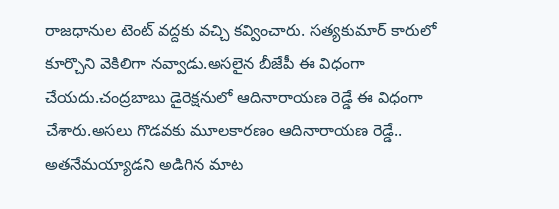రాజధానుల టెంట్ వద్దకు వచ్చి కవ్వించారు. సత్యకుమార్ కారులో కూర్చొని వెకిలిగా నవ్వాడు.అసలైన బీజేపీ ఈ విధంగా చేయదు.చంద్రబాబు డైరెక్షనులో ఆదినారాయణ రెడ్డే ఈ విధంగా చేశారు.అసలు గొడవకు మూలకారణం ఆదినారాయణ రెడ్డే.. అతనేమయ్యాడని అడిగిన మాట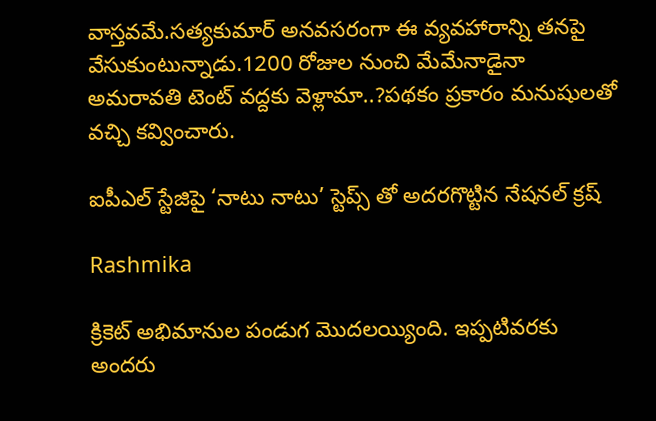వాస్తవమే.సత్యకుమార్ అనవసరంగా ఈ వ్యవహారాన్ని తనపై వేసుకుంటున్నాడు.1200 రోజుల నుంచి మేమేనాడైనా అమరావతి టెంట్ వద్దకు వెళ్లామా..?పథకం ప్రకారం మనుషులతో వచ్చి కవ్వించారు.

ఐపీఎల్ స్టేజిపై ‘నాటు నాటు’ స్టెప్స్ తో అదరగొట్టిన నేషనల్ క్రష్

Rashmika

క్రికెట్ అభిమానుల పండుగ మొదలయ్యింది. ఇప్పటివరకు అందరు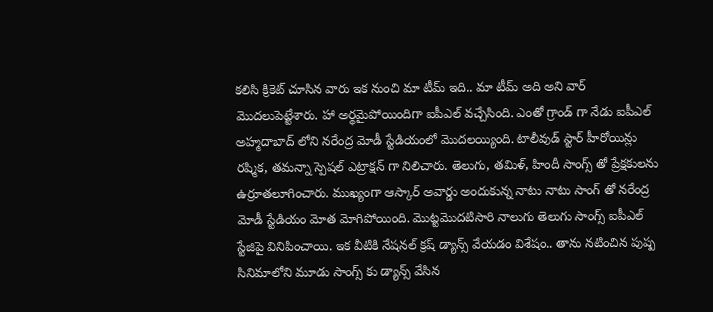కలిసి క్రికెట్ చూసిన వారు ఇక నుంచి మా టీమ్ ఇది.. మా టీమ్ అది అని వార్ మొదలుపెట్టేశారు. హా అర్థమైపోయిందిగా ఐపీఎల్ వచ్చేసింది. ఎంతో గ్రాండ్ గా నేడు ఐపీఎల్ అహ్మదాబాద్ లోని నరేంద్ర మోడీ స్టేడియంలో మొదలయ్యింది. టాలీవుడ్ స్టార్ హీరోయిన్లు రష్మిక, తమన్నా స్పెషల్ ఎట్రాక్షన్ గా నిలిచారు. తెలుగు, తమిళ్, హిందీ సాంగ్స్ తో ప్రేక్షకులను ఉర్రూతలూగించారు. ముఖ్యంగా ఆస్కార్ అవార్డు అందుకున్న నాటు నాటు సాంగ్ తో నరేంద్ర మోడీ స్టేడియం మోత మోగిపోయింది. మొట్టమొదటిసారి నాలుగు తెలుగు సాంగ్స్ ఐపీఎల్ స్టేజిపై వినిపించాయి. ఇక వీటికి నేషనల్ క్రష్ డ్యాన్స్ వేయడం విశేషం.. తాను నటించిన పుష్ప సినిమాలోని మూడు సాంగ్స్ కు డ్యాన్స్ వేసిన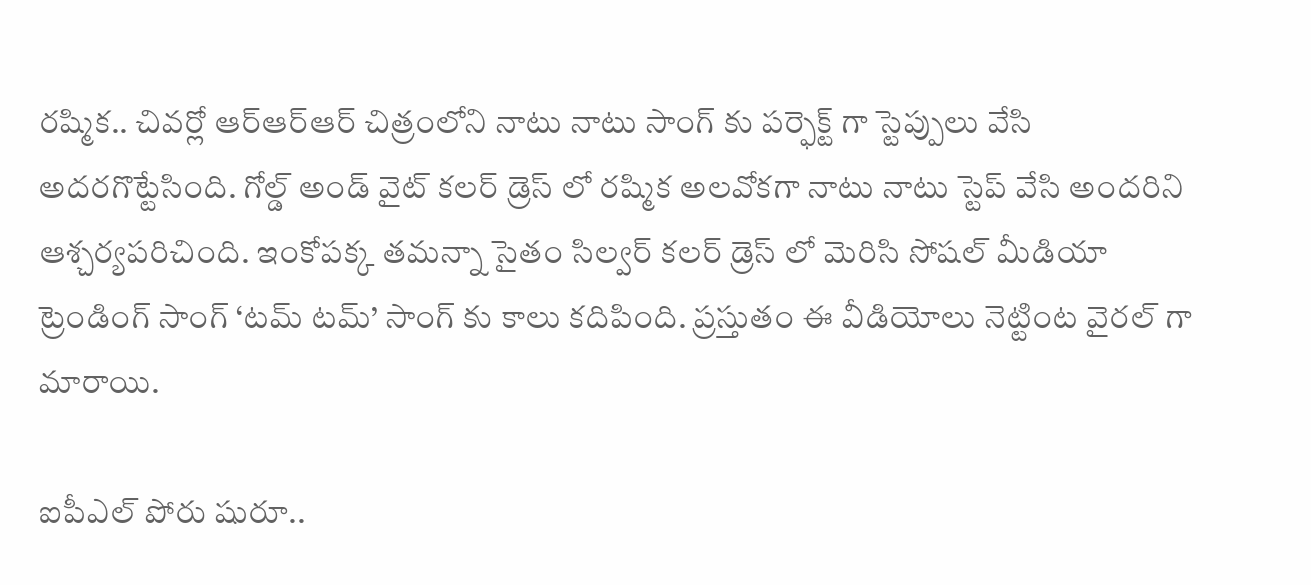రష్మిక.. చివర్లో ఆర్ఆర్ఆర్ చిత్రంలోని నాటు నాటు సాంగ్ కు పర్ఫెక్ట్ గా స్టెప్పులు వేసి అదరగొట్టేసింది. గోల్డ్ అండ్ వైట్ కలర్ డ్రెస్ లో రష్మిక అలవోకగా నాటు నాటు స్టెప్ వేసి అందరిని ఆశ్చర్యపరిచింది. ఇంకోపక్క తమన్నా సైతం సిల్వర్ కలర్ డ్రెస్ లో మెరిసి సోషల్ మీడియా ట్రెండింగ్ సాంగ్ ‘టమ్ టమ్’ సాంగ్ కు కాలు కదిపింది. ప్రస్తుతం ఈ వీడియోలు నెట్టింట వైరల్ గా మారాయి.

ఐపీఎల్ పోరు షురూ..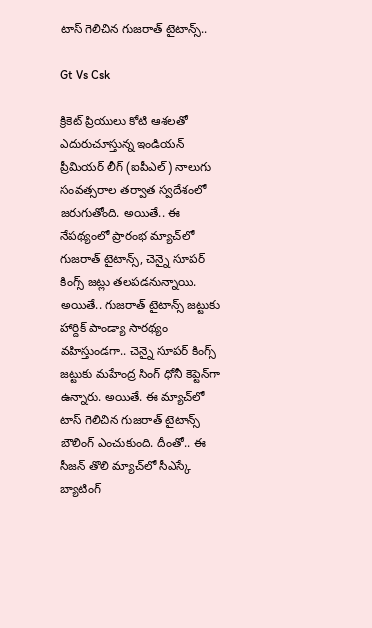టాస్‌ గెలిచిన గుజరాత్‌ టైటాన్స్‌..

Gt Vs Csk

క్రికెట్‌ ప్రియులు కోటి ఆశలతో ఎదురుచూస్తున్న ఇండియన్ ప్రీమియర్ లీగ్ (ఐపీఎల్) నాలుగు సంవత్సరాల తర్వాత స్వదేశంలో జరుగుతోంది. అయితే.. ఈ నేపథ్యంలో ప్రారంభ మ్యాచ్‌లో గుజరాత్‌ టైటాన్స్‌, చెన్నై సూపర్‌ కింగ్స్‌ జట్లు తలపడనున్నాయి. అయితే.. గుజరాత్‌ టైటాన్స్‌ జట్టుకు హార్దిక్‌ పాండ్యా సారథ్యం వహిస్తుండగా.. చెన్నై సూపర్‌ కింగ్స్‌ జట్టుకు మహేంద్ర సింగ్‌ ధోనీ కెప్టెన్‌గా ఉన్నారు. అయితే. ఈ మ్యాచ్‌లో టాస్‌ గెలిచిన గుజరాత్‌ టైటాన్స్‌ బౌలింగ్‌ ఎంచుకుంది. దీంతో.. ఈ సీజన్‌ తొలి మ్యాచ్‌లో సీఎస్కే బ్యాటింగ్‌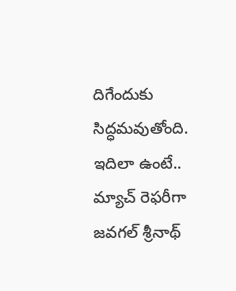దిగేందుకు సిద్ధమవుతోంది. ఇదిలా ఉంటే.. మ్యాచ్ రెఫ‌రీగా జ‌వ‌గ‌ల్ శ్రీ‌నాథ్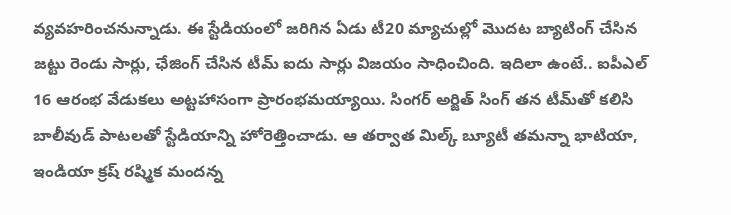వ్య‌వ‌హ‌రించ‌నున్నాడు. ఈ స్టేడియంలో జ‌రిగిన ఏడు టీ20 మ్యాచుల్లో మొద‌ట బ్యాటింగ్ చేసిన జ‌ట్టు రెండు సార్లు, ఛేజింగ్ చేసిన టీమ్ ఐదు సార్లు విజయం సాధించింది. ఇదిలా ఉంటే.. ఐపీఎల్ 16 ఆరంభ వేడుక‌లు అట్ట‌హాసంగా ప్రారంభ‌మ‌య్యాయి. సింగ‌ర్ అర్జిత్ సింగ్ త‌న టీమ్‌తో క‌లిసి బాలీవుడ్ పాట‌ల‌తో స్టేడియాన్ని హోరెత్తించాడు. ఆ త‌ర్వాత మిల్క్ బ్యూటీ త‌మ‌న్నా భాటియా, ఇండియా క్ర‌ష్ ర‌ష్మిక మంద‌న్న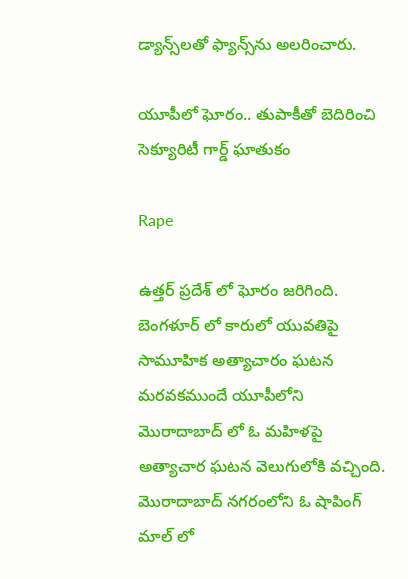డ్యాన్స్‌ల‌తో ఫ్యాన్స్‌ను అల‌రించారు.

యూపీలో ఘోరం.. తుపాకీతో బెదిరించి సెక్యూరిటీ గార్డ్ ఘాతుకం

Rape

ఉత్తర్ ప్రదేశ్ లో ఘోరం జరిగింది. బెంగళూర్ లో కారులో యువతిపై సామూహిక అత్యాచారం ఘటన మరవకముందే యూపీలోని మొరాదాబాద్ లో ఓ మహిళపై అత్యాచార ఘటన వెలుగులోకి వచ్చింది. మొరాదాబాద్ నగరంలోని ఓ షాపింగ్ మాల్ లో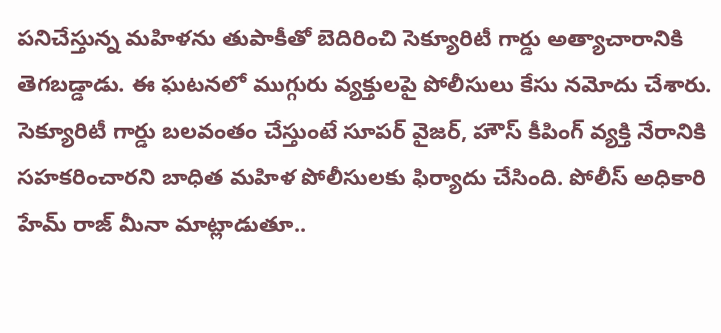పనిచేస్తున్న మహిళను తుపాకీతో బెదిరించి సెక్యూరిటీ గార్డు అత్యాచారానికి తెగబడ్డాడు. ఈ ఘటనలో ముగ్గురు వ్యక్తులపై పోలీసులు కేసు నమోదు చేశారు. సెక్యూరిటీ గార్డు బలవంతం చేస్తుంటే సూపర్ వైజర్, హౌస్ కీపింగ్ వ్యక్తి నేరానికి సహకరించారని బాధిత మహిళ పోలీసులకు ఫిర్యాదు చేసింది. పోలీస్ అధికారి హేమ్ రాజ్ మీనా మాట్లాడుతూ..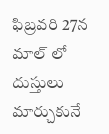ఫిబ్రవరి 27న మాల్ లో దుస్తులు మార్చుకునే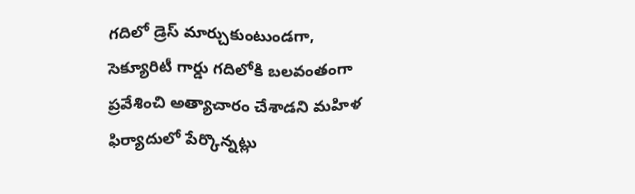గదిలో డ్రెస్ మార్చుకుంటుండగా, సెక్యూరిటీ గార్డు గదిలోకి బలవంతంగా ప్రవేశించి అత్యాచారం చేశాడని మహిళ ఫిర్యాదులో పేర్కొన్నట్లు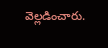వెల్లడించారు.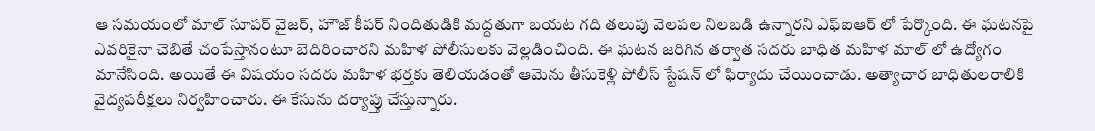ఆ సమయంలో మాల్ సూపర్ వైజర్, హౌజ్ కీపర్ నిందితుడికి మద్దతుగా బయట గది తలుపు వెలపల నిలబడి ఉన్నారని ఎఫ్ఐఆర్ లో పేర్కొంది. ఈ ఘటనపై ఎవరికైనా చెబితే చంపేస్తానంటూ బెదిరించారని మహిళ పోలీసులకు వెల్లడించింది. ఈ ఘటన జరిగిన తర్వాత సదరు బాధిత మహిళ మాల్ లో ఉద్యోగం మానేసింది. అయితే ఈ విషయం సదరు మహిళ భర్తకు తెలియడంతో ఆమెను తీసుకెళ్లి పోలీస్ స్టేషన్ లో ఫిర్యాదు చేయించాడు. అత్యాచార బాధితులరాలికి వైద్యపరీక్షలు నిర్వహించారు. ఈ కేసును దర్యాప్తు చేస్తున్నారు.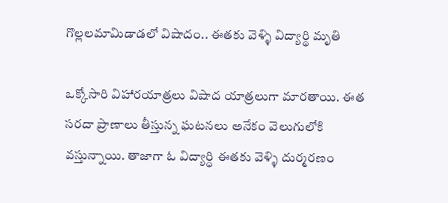గొల్లలమామిడాడలో విషాదం.. ఈతకు వెళ్ళి విద్యార్థి మృతి

ఒక్కోసారి విహారయాత్రలు విషాద యాత్రలుగా మారతాయి. ఈత సరదా ప్రాణాలు తీస్తున్న ఘటనలు అనేకం వెలుగులోకి వస్తున్నాయి. తాజాగా ఓ విద్యార్ధి ఈతకు వెళ్ళి దుర్మరణం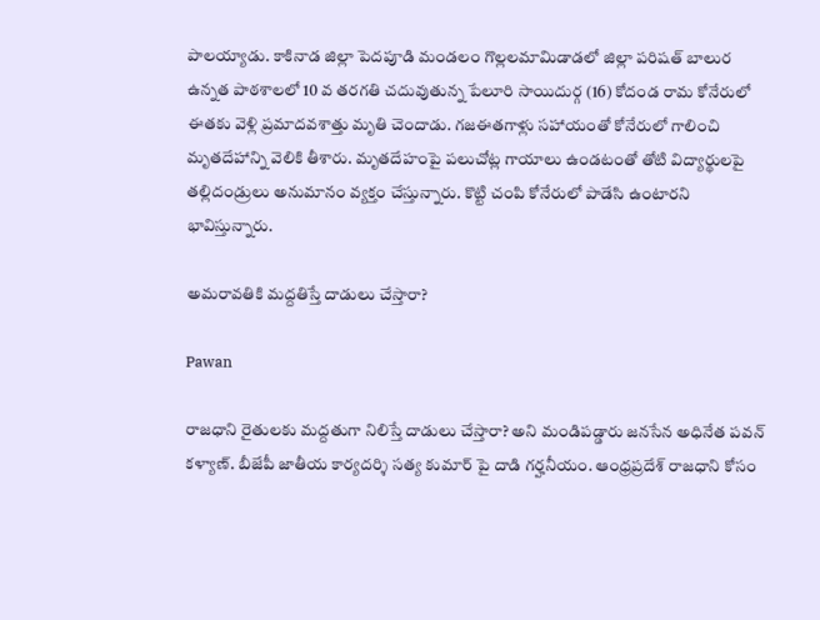పాలయ్యాడు. కాకినాడ జిల్లా పెదపూడి మండలం గొల్లలమామిడాడలో జిల్లా పరిషత్ బాలుర ఉన్నత పాఠశాలలో 10 వ తరగతి చదువుతున్న పేలూరి సాయిదుర్గ (16) కోదండ రామ కోనేరులో ఈతకు వెళ్లి ప్రమాదవశాత్తు మృతి చెందాడు. గజఈతగాళ్లు సహాయంతో కోనేరులో గాలించి మృతదేహాన్ని వెలికి తీశారు. మృతదేహంపై పలుచోట్ల గాయాలు ఉండటంతో తోటి విద్యార్థులపై తల్లిదండ్రులు అనుమానం వ్యక్తం చేస్తున్నారు. కొట్టి చంపి కోనేరులో పాడేసి ఉంటారని భావిస్తున్నారు.

అమరావతికి మద్దతిస్తే దాడులు చేస్తారా?

Pawan

రాజధాని రైతులకు మద్దతుగా నిలిస్తే దాడులు చేస్తారా? అని మండిపడ్డారు జనసేన అధినేత పవన్ కళ్యాణ్. బీజేపీ జాతీయ కార్యదర్శి సత్య కుమార్ పై దాడి గర్హనీయం. ఆంధ్రప్రదేశ్ రాజధాని కోసం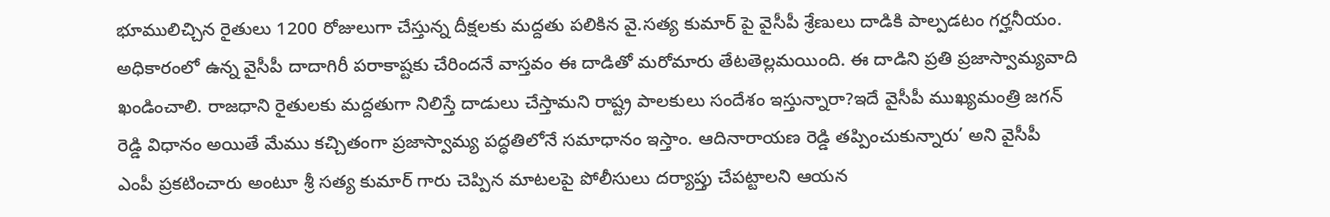భూములిచ్చిన రైతులు 1200 రోజులుగా చేస్తున్న దీక్షలకు మద్దతు పలికిన వై.సత్య కుమార్ పై వైసీపీ శ్రేణులు దాడికి పాల్పడటం గర్హనీయం. అధికారంలో ఉన్న వైసీపీ దాదాగిరీ పరాకాష్టకు చేరిందనే వాస్తవం ఈ దాడితో మరోమారు తేటతెల్లమయింది. ఈ దాడిని ప్రతి ప్రజాస్వామ్యవాది ఖండించాలి. రాజధాని రైతులకు మద్దతుగా నిలిస్తే దాడులు చేస్తామని రాష్ట్ర పాలకులు సందేశం ఇస్తున్నారా?ఇదే వైసీపీ ముఖ్యమంత్రి జగన్ రెడ్డి విధానం అయితే మేము కచ్చితంగా ప్రజాస్వామ్య పద్ధతిలోనే సమాధానం ఇస్తాం. ఆదినారాయణ రెడ్డి తప్పించుకున్నారు’ అని వైసీపీ ఎంపీ ప్రకటించారు అంటూ శ్రీ సత్య కుమార్ గారు చెప్పిన మాటలపై పోలీసులు దర్యాప్తు చేపట్టాలని ఆయన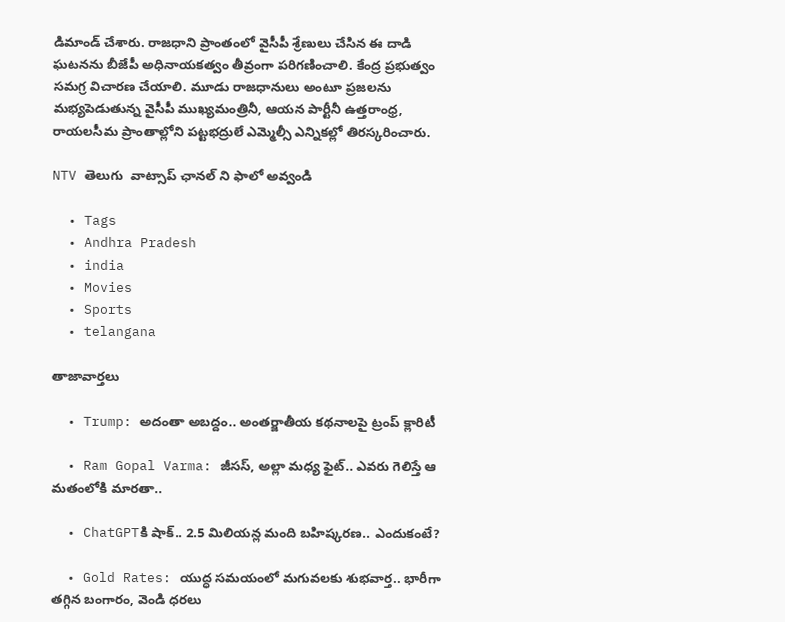డిమాండ్ చేశారు. రాజధాని ప్రాంతంలో వైసీపీ శ్రేణులు చేసిన ఈ దాడి ఘటనను బీజేపీ అధినాయకత్వం తీవ్రంగా పరిగణించాలి. కేంద్ర ప్రభుత్వం సమగ్ర విచారణ చేయాలి. మూడు రాజధానులు అంటూ ప్రజలను మభ్యపెడుతున్న వైసీపీ ముఖ్యమంత్రినీ, ఆయన పార్టీనీ ఉత్తరాంధ్ర, రాయలసీమ ప్రాంతాల్లోని పట్టభద్రులే ఎమ్మెల్సీ ఎన్నికల్లో తిరస్కరించారు.

NTV తెలుగు  వాట్సాప్ ఛానల్ ని ఫాలో అవ్వండి

  • Tags
  • Andhra Pradesh
  • india
  • Movies
  • Sports
  • telangana

తాజావార్తలు

  • Trump: అదంతా అబద్దం.. అంతర్జాతీయ కథనాలపై ట్రంప్ క్లారిటీ

  • Ram Gopal Varma: జీసస్, అల్లా మధ్య ఫైట్.. ఎవరు గెలిస్తే ఆ మతంలోకి మారతా..

  • ChatGPTకి షాక్.. 2.5 మిలియన్ల మంది బహిష్కరణ.. ఎందుకంటే?

  • Gold Rates: యుద్ధ సమయంలో మగువలకు శుభవార్త.. భారీగా తగ్గిన బంగారం, వెండి ధరలు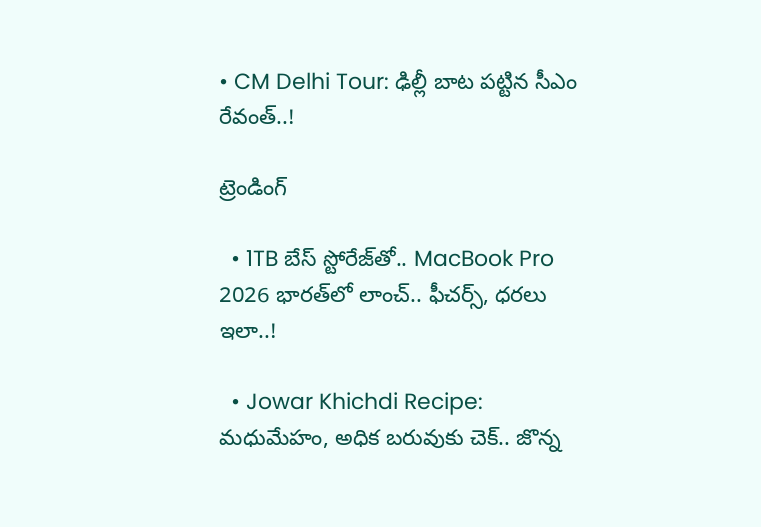• CM Delhi Tour: ఢిల్లీ బాట పట్టిన సీఎం రేవంత్..!

ట్రెండింగ్‌

  • 1TB బేస్ స్టోరేజ్‌తో.. MacBook Pro 2026 భారత్‌లో లాంచ్.. ఫీచర్స్, ధరలు ఇలా..!

  • Jowar Khichdi Recipe: మధుమేహం, అధిక బరువుకు చెక్.. జొన్న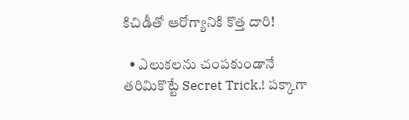కిచిడీతో ఆరోగ్యానికి కొత్త దారి!

  • ఎలుకలను చంపకుండానే తరిమికొట్టే Secret Trick.! పక్కాగా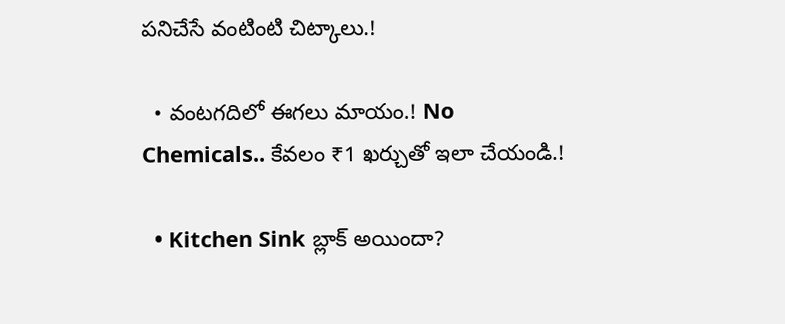పనిచేసే వంటింటి చిట్కాలు.!

  • వంటగదిలో ఈగలు మాయం.! No Chemicals.. కేవలం ₹1 ఖర్చుతో ఇలా చేయండి.!

  • Kitchen Sink బ్లాక్ అయిందా?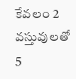కేవలం 2 వస్తువులతో 5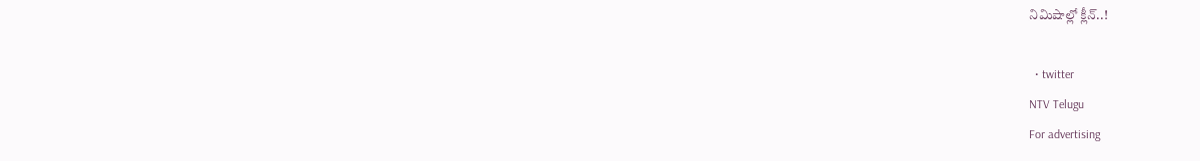నిమిషాల్లో క్లీన్..!

  • twitter
NTV Telugu
For advertising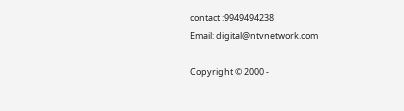contact :9949494238
Email: digital@ntvnetwork.com

Copyright © 2000 -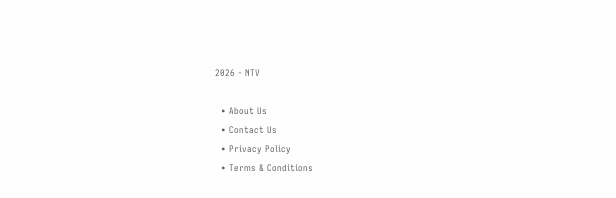2026 - NTV

  • About Us
  • Contact Us
  • Privacy Policy
  • Terms & Conditions